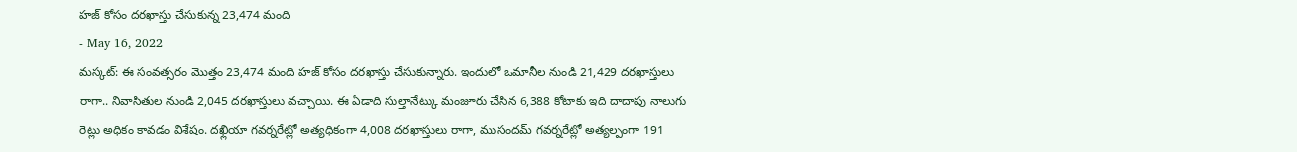హజ్ కోసం దరఖాస్తు చేసుకున్న 23,474 మంది
- May 16, 2022
మస్కట్: ఈ సంవత్సరం మొత్తం 23,474 మంది హజ్ కోసం దరఖాస్తు చేసుకున్నారు. ఇందులో ఒమానీల నుండి 21,429 దరఖాస్తులు రాగా.. నివాసితుల నుండి 2,045 దరఖాస్తులు వచ్చాయి. ఈ ఏడాది సుల్తానేట్కు మంజూరు చేసిన 6,388 కోటాకు ఇది దాదాపు నాలుగు రెట్లు అధికం కావడం విశేషం. దఖ్లియా గవర్నరేట్లో అత్యధికంగా 4,008 దరఖాస్తులు రాగా, ముసందమ్ గవర్నరేట్లో అత్యల్పంగా 191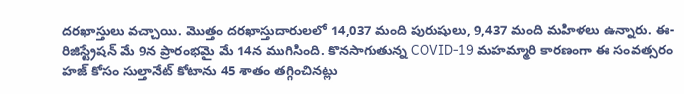దరఖాస్తులు వచ్చాయి. మొత్తం దరఖాస్తుదారులలో 14,037 మంది పురుషులు, 9,437 మంది మహిళలు ఉన్నారు. ఈ-రిజిస్ట్రేషన్ మే 9న ప్రారంభమై మే 14న ముగిసింది. కొనసాగుతున్న COVID-19 మహమ్మారి కారణంగా ఈ సంవత్సరం హజ్ కోసం సుల్తానేట్ కోటాను 45 శాతం తగ్గించినట్లు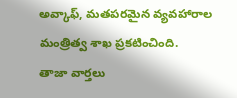అవ్కాఫ్, మతపరమైన వ్యవహారాల మంత్రిత్వ శాఖ ప్రకటించింది.
తాజా వార్తలు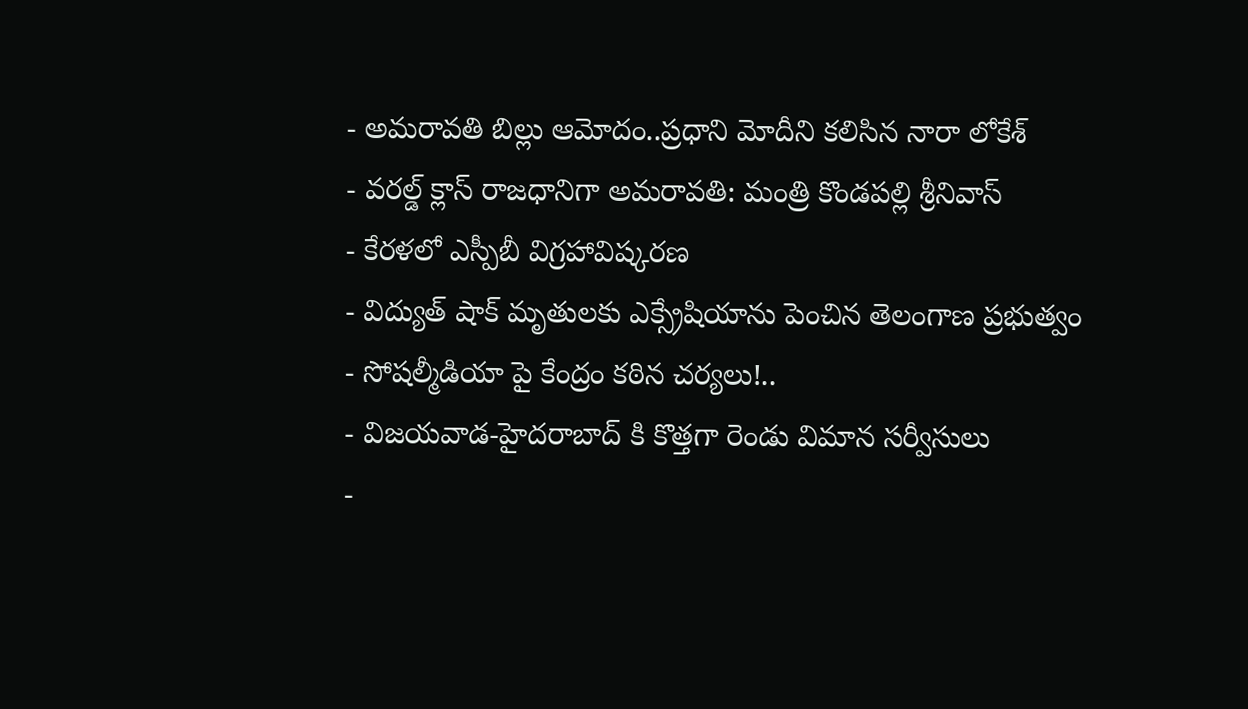- అమరావతి బిల్లు ఆమోదం..ప్రధాని మోదీని కలిసిన నారా లోకేశ్
- వరల్డ్ క్లాస్ రాజధానిగా అమరావతి: మంత్రి కొండపల్లి శ్రీనివాస్
- కేరళలో ఎస్పీబీ విగ్రహావిష్కరణ
- విద్యుత్ షాక్ మృతులకు ఎక్స్రేషియాను పెంచిన తెలంగాణ ప్రభుత్వం
- సోషల్మీడియా పై కేంద్రం కఠిన చర్యలు!..
- విజయవాడ-హైదరాబాద్ కి కొత్తగా రెండు విమాన సర్వీసులు
-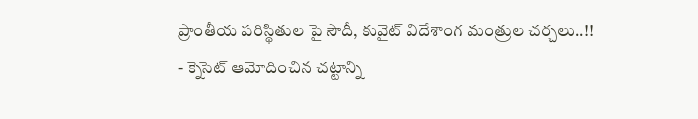ప్రాంతీయ పరిస్థితుల పై సౌదీ, కువైట్ విదేశాంగ మంత్రుల చర్చలు..!!
- క్నెసెట్ ఆమోదించిన చట్టాన్ని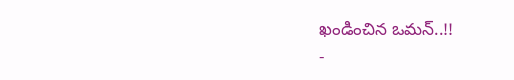ఖండించిన ఒమన్..!!
-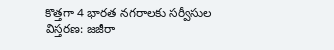కొత్తగా 4 భారత నగరాలకు సర్వీసుల విస్తరణ: జజీరా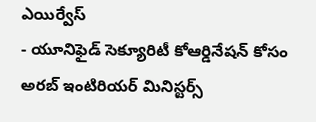ఎయిర్వేస్
- యూనిఫైడ్ సెక్యూరిటీ కోఆర్డినేషన్ కోసం అరబ్ ఇంటిరియర్ మినిస్టర్స్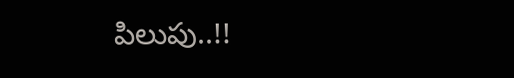పిలుపు..!!